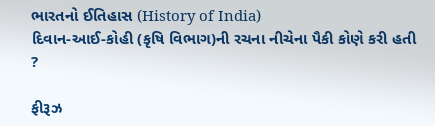ભારતનો ઈતિહાસ (History of India)
દિવાન-આઈ-કોહી (કૃષિ વિભાગ)ની રચના નીચેના પૈકી કોણે કરી હતી ?

ફીરૂઝ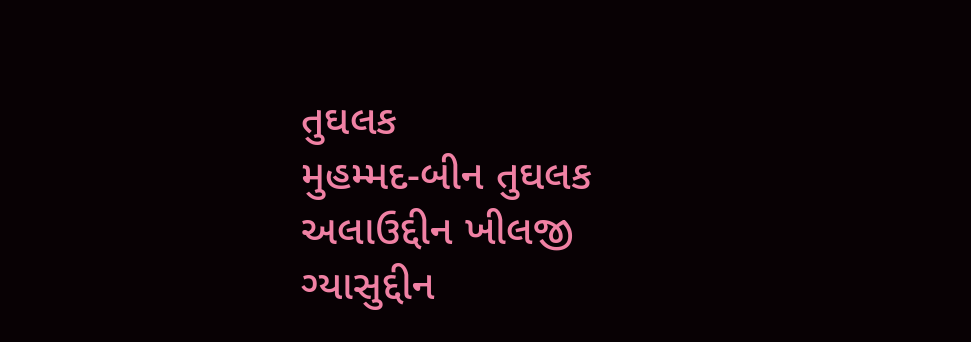તુઘલક
મુહમ્મદ-બીન તુઘલક
અલાઉદ્દીન ખીલજી
ગ્યાસુદ્દીન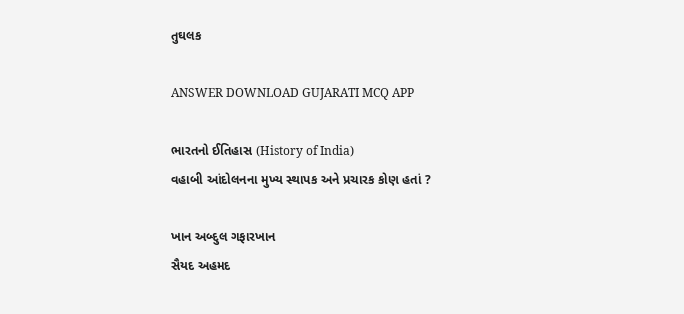તુઘલક

ANSWER DOWNLOAD GUJARATI MCQ APP

ભારતનો ઈતિહાસ (History of India)
વહાબી આંદોલનના મુખ્ય સ્થાપક અને પ્રચારક કોણ હતાં ?

ખાન અબ્દુલ ગફારખાન
સૈયદ અહમદ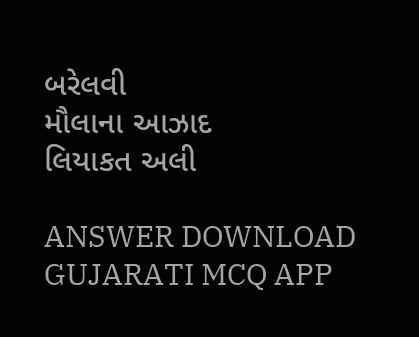બરેલવી
મૌલાના આઝાદ
લિયાકત અલી

ANSWER DOWNLOAD GUJARATI MCQ APP